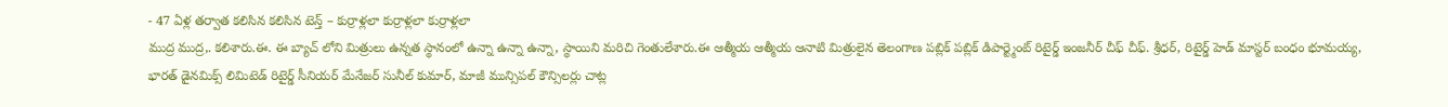- 47 ఏళ్ల తర్వాత కలిసిన కలిసిన టెన్త్ – కుర్రాళ్లలా కుర్రాళ్లలా కుర్రాళ్లలా
ముద్ర ముద్ర,. కలిశారు.ఈ. ఈ బ్యాచ్ లోని మిత్రులు ఉన్నత స్థానంలో ఉన్నా ఉన్నా ఉన్నా, స్థాయిని మరిచి గెంతులేశారు.ఈ ఆత్మీయ ఆత్మీయ ఆనాటి మిత్రులైన తెలంగాణ పబ్లిక్ పబ్లిక్ డిపార్ట్మెంట్ రిటైర్డ్ ఇంజనీర్ చీఫ్ చీఫ్. శ్రీధర్, రిటైర్డ్ హెడ్ మాస్టర్ బంధం భూమయ్య, భారత్ డైనమిక్స్ లిమిటెడ్ రిటైర్డ్ సీనియర్ మేనేజర్ సునీల్ కుమార్, మాజీ మున్సిపల్ కౌన్సిలర్లు చాట్ల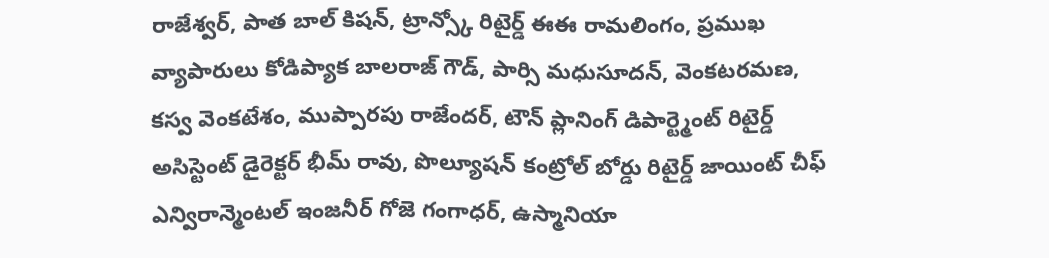రాజేశ్వర్, పాత బాల్ కిషన్, ట్రాన్స్కో రిటైర్డ్ ఈఈ రామలింగం, ప్రముఖ వ్యాపారులు కోడిప్యాక బాలరాజ్ గౌడ్, పార్సి మధుసూదన్, వెంకటరమణ, కస్వ వెంకటేశం, ముప్పారపు రాజేందర్, టౌన్ ప్లానింగ్ డిపార్ట్మెంట్ రిటైర్డ్ అసిస్టెంట్ డైరెక్టర్ భీమ్ రావు, పొల్యూషన్ కంట్రోల్ బోర్డు రిటైర్డ్ జాయింట్ చీఫ్ ఎన్విరాన్మెంటల్ ఇంజనీర్ గోజె గంగాధర్, ఉస్మానియా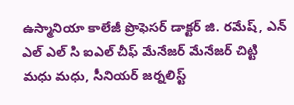ఉస్మానియా కాలేజీ ప్రొఫెసర్ డాక్టర్ జి. రమేష్, ఎన్ ఎల్ ఎల్ సి ఐఎల్ చీఫ్ మేనేజర్ మేనేజర్ చిట్టి మధు మధు, సీనియర్ జర్నలిస్ట్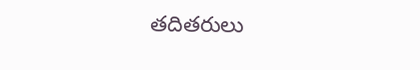తదితరులు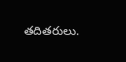తదితరులు.